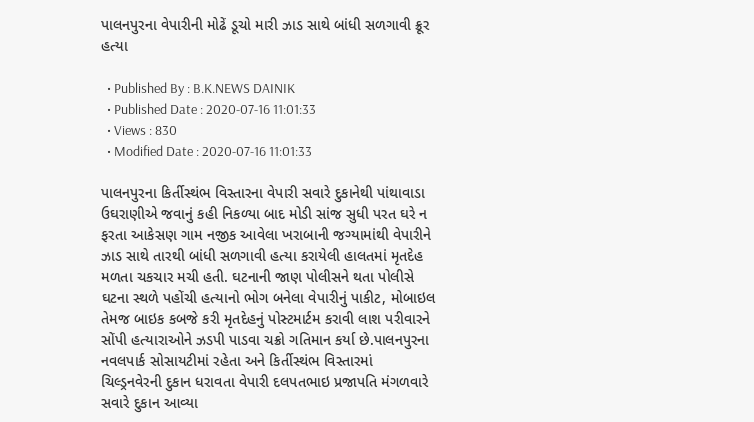પાલનપુરના વેપારીની મોઢેં ડૂચો મારી ઝાડ સાથે બાંધી સળગાવી ક્રૂર હત્યા

  • Published By : B.K.NEWS DAINIK
  • Published Date : 2020-07-16 11:01:33
  • Views : 830
  • Modified Date : 2020-07-16 11:01:33

પાલનપુરના કિર્તીસ્થંભ વિસ્તારના વેપારી સવારે દુકાનેથી પાંથાવાડા ઉઘરાણીએ જવાનું કહી નિકળ્યા બાદ મોડી સાંજ સુધી પરત ઘરે ન ફરતા આકેસણ ગામ નજીક આવેલા ખરાબાની જગ્યામાંથી વેપારીને ઝાડ સાથે તારથી બાંધી સળગાવી હત્યા કરાયેલી હાલતમાં મૃતદેહ મળતા ચકચાર મચી હતી. ઘટનાની જાણ પોલીસને થતા પોલીસે ઘટના સ્થળે પહોંચી હત્યાનો ભોગ બનેલા વેપારીનું પાકીટ, મોબાઇલ તેમજ બાઇક કબજે કરી મૃતદેહનું પોસ્ટમાર્ટમ કરાવી લાશ પરીવારને સોંપી હત્યારાઓને ઝડપી પાડવા ચક્રો ગતિમાન કર્યા છે.પાલનપુરના નવલપાર્ક સોસાયટીમાં રહેતા અને કિર્તીસ્થંભ વિસ્તારમાં ચિલ્ડ્રનવેરની દુકાન ધરાવતા વેપારી દલપતભાઇ પ્રજાપતિ મંગળવારે સવારે દુકાન આવ્યા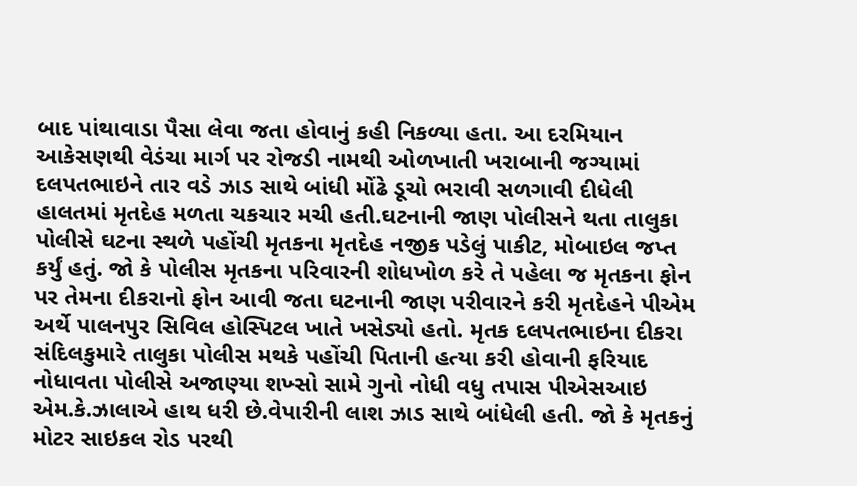બાદ પાંથાવાડા પૈસા લેવા જતા હોવાનું કહી નિકળ્યા હતા. આ દરમિયાન આકેસણથી વેડંચા માર્ગ પર રોજડી નામથી ઓળખાતી ખરાબાની જગ્યામાં દલપતભાઇને તાર વડે ઝાડ સાથે બાંધી મોંઢે ડૂચો ભરાવી સળગાવી દીધેલી હાલતમાં મૃતદેહ મળતા ચકચાર મચી હતી.ઘટનાની જાણ પોલીસને થતા તાલુકા પોલીસે ઘટના સ્થળે પહોંચી મૃતકના મૃતદેહ નજીક પડેલું પાકીટ, મોબાઇલ જપ્ત કર્યું હતું. જો કે પોલીસ મૃતકના પરિવારની શોધખોળ કરે તે પહેલા જ મૃતકના ફોન પર તેમના દીકરાનો ફોન આવી જતા ઘટનાની જાણ પરીવારને કરી મૃતદેહને પીએમ અર્થે પાલનપુર સિવિલ હોસ્પિટલ ખાતે ખસેડ્યો હતો. મૃતક દલપતભાઇના દીકરા સંદિલકુમારે તાલુકા પોલીસ મથકે પહોંચી પિતાની હત્યા કરી હોવાની ફરિયાદ નોધાવતા પોલીસે અજાણ્યા શખ્સો સામે ગુનો નોધી વધુ તપાસ પીએસઆઇ એમ.કે.ઝાલાએ હાથ ધરી છે.વેપારીની લાશ ઝાડ સાથે બાંધેલી હતી. જો કે મૃતકનું મોટર સાઇકલ રોડ પરથી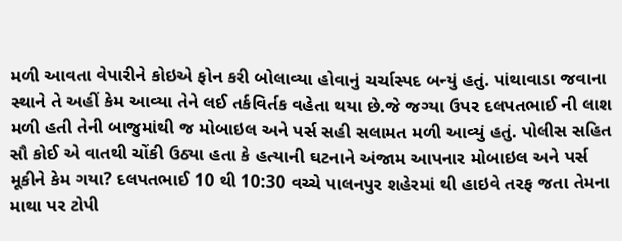મળી આવતા વેપારીને કોઇએ ફોન કરી બોલાવ્યા હોવાનું ચર્ચાસ્પદ બન્યું હતું. પાંથાવાડા જવાના સ્થાને તે અહીં કેમ આવ્યા તેને લઈ તર્કવિર્તક વહેતા થયા છે.જે જગ્યા ઉપર દલપતભાઈ ની લાશ મળી હતી તેની બાજુમાંથી જ મોબાઇલ અને પર્સ સહી સલામત મળી આવ્યું હતું. પોલીસ સહિત સૌ કોઈ એ વાતથી ચોંકી ઉઠ્યા હતા કે હત્યાની ઘટનાને અંજામ આપનાર મોબાઇલ અને પર્સ મૂકીને કેમ ગયા? દલપતભાઈ 10 થી 10:30 વચ્ચે પાલનપુર શહેરમાં થી હાઇવે તરફ જતા તેમના માથા પર ટોપી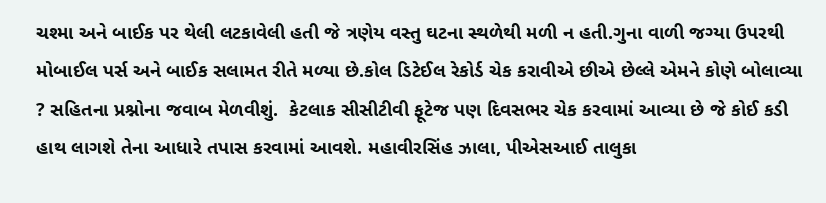ચશ્મા અને બાઈક પર થેલી લટકાવેલી હતી જે ત્રણેય વસ્તુ ઘટના સ્થળેથી મળી ન હતી.ગુના વાળી જગ્યા ઉપરથી મોબાઈલ પર્સ અને બાઈક સલામત રીતે મળ્યા છે.કોલ ડિટેઈલ રેકોર્ડ ચેક કરાવીએ છીએ છેલ્લે એમને કોણે બોલાવ્યા ? સહિતના પ્રશ્નોના જવાબ મેળવીશું.  કેટલાક સીસીટીવી ફૂટેજ પણ દિવસભર ચેક કરવામાં આવ્યા છે જે કોઈ કડી હાથ લાગશે તેના આધારે તપાસ કરવામાં આવશે. મહાવીરસિંહ ઝાલા, પીએસઆઈ તાલુકા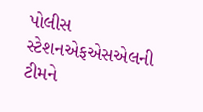પોલીસ સ્ટેશનએફએસએલની ટીમને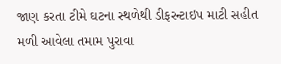જાણ કરતા ટીમે ઘટના સ્થળેથી ડીફરન્ટાઇપ માટી સહીત મળી આવેલા તમામ પુરાવા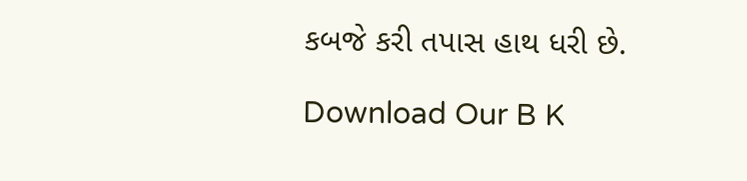કબજે કરી તપાસ હાથ ધરી છે.

Download Our B K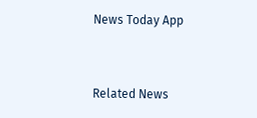News Today App



Related News